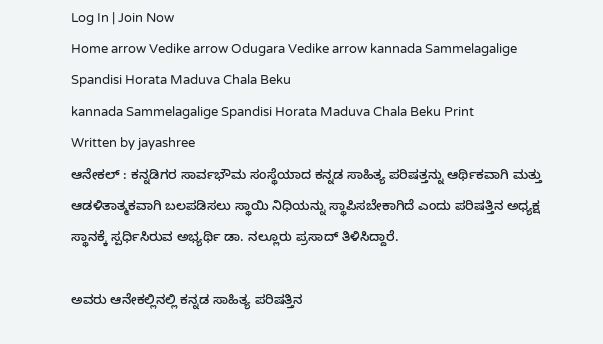Log In | Join Now
Home arrow Vedike arrow Odugara Vedike arrow kannada Sammelagalige Spandisi Horata Maduva Chala Beku
kannada Sammelagalige Spandisi Horata Maduva Chala Beku Print
Written by jayashree
ಆನೇಕಲ್ : ಕನ್ನಡಿಗರ ಸಾರ್ವಭೌಮ ಸಂಸ್ಥೆಯಾದ ಕನ್ನಡ ಸಾಹಿತ್ಯ ಪರಿಷತ್ತನ್ನು ಆರ್ಥಿಕವಾಗಿ ಮತ್ತು ಆಡಳಿತಾತ್ಮಕವಾಗಿ ಬಲಪಡಿಸಲು ಸ್ಥಾಯಿ ನಿಧಿಯನ್ನು ಸ್ಥಾಪಿಸಬೇಕಾಗಿದೆ ಎಂದು ಪರಿಷತ್ತಿನ ಅಧ್ಯಕ್ಷ ಸ್ಥಾನಕ್ಕೆ ಸ್ಪರ್ಧಿಸಿರುವ ಅಭ್ಯರ್ಥಿ ಡಾ. ನಲ್ಲೂರು ಪ್ರಸಾದ್ ತಿಳಿಸಿದ್ದಾರೆ.

ಅವರು ಆನೇಕಲ್ಲಿನಲ್ಲಿ ಕನ್ನಡ ಸಾಹಿತ್ಯ ಪರಿಷತ್ತಿನ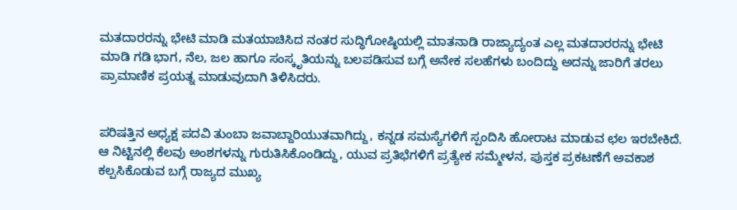ಮತದಾರರನ್ನು ಭೇಟಿ ಮಾಡಿ ಮತಯಾಚಿಸಿದ ನಂತರ ಸುದ್ಧಿಗೋಷ್ಠಿಯಲ್ಲಿ ಮಾತನಾಡಿ ರಾಜ್ಯಾದ್ಯಂತ ಎಲ್ಲ ಮತದಾರರನ್ನು ಭೇಟಿ ಮಾಡಿ ಗಡಿ ಭಾಗ, ನೆಲ, ಜಲ ಹಾಗೂ ಸಂಸ್ಕೃತಿಯನ್ನು ಬಲಪಡಿಸುವ ಬಗ್ಗೆ ಅನೇಕ ಸಲಹೆಗಳು ಬಂದಿದ್ದು ಅದನ್ನು ಜಾರಿಗೆ ತರಲು ಪ್ರಾಮಾಣಿಕ ಪ್ರಯತ್ನ ಮಾಡುವುದಾಗಿ ತಿಳಿಸಿದರು.


ಪರಿಷತ್ತಿನ ಅಧ್ಯಕ್ಷ ಪದವಿ ತುಂಬಾ ಜವಾಬ್ದಾರಿಯುತವಾಗಿದ್ದು, ಕನ್ನಡ ಸಮಸ್ಯೆಗಳಿಗೆ ಸ್ಪಂದಿಸಿ ಹೋರಾಟ ಮಾಡುವ ಛಲ ಇರಬೇಕಿದೆ. ಆ ನಿಟ್ಟಿನಲ್ಲಿ ಕೆಲವು ಅಂಶಗಳನ್ನು ಗುರುತಿಸಿಕೊಂಡಿದ್ದು, ಯುವ ಪ್ರತಿಭೆಗಳಿಗೆ ಪ್ರತ್ಯೇಕ ಸಮ್ಮೇಳನ, ಪುಸ್ತಕ ಪ್ರಕಟಣೆಗೆ ಅವಕಾಶ ಕಲ್ಪಸಿಕೊಡುವ ಬಗ್ಗೆ ರಾಜ್ಯದ ಮುಖ್ಯ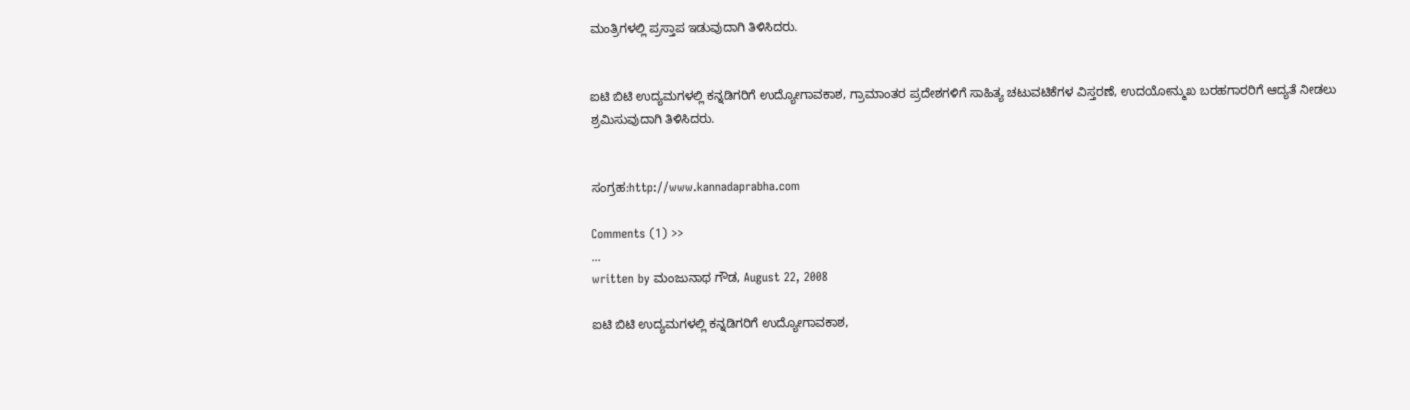ಮಂತ್ರಿಗಳಲ್ಲಿ ಪ್ರಸ್ತಾಪ ಇಡುವುದಾಗಿ ತಿಳಿಸಿದರು.


ಐಟಿ ಬಿಟಿ ಉದ್ಯಮಗಳಲ್ಲಿ ಕನ್ನಡಿಗರಿಗೆ ಉದ್ಯೋಗಾವಕಾಶ, ಗ್ರಾಮಾಂತರ ಪ್ರದೇಶಗಳಿಗೆ ಸಾಹಿತ್ಯ ಚಟುವಟಿಕೆಗಳ ವಿಸ್ತರಣೆ, ಉದಯೋನ್ಮುಖ ಬರಹಗಾರರಿಗೆ ಆದ್ಯತೆ ನೀಡಲು ಶ್ರಮಿಸುವುದಾಗಿ ತಿಳಿಸಿದರು.


ಸಂಗ್ರಹ:http://www.kannadaprabha.com

Comments (1) >>
...
written by ಮಂಜುನಾಥ ಗೌಡ, August 22, 2008

ಐಟಿ ಬಿಟಿ ಉದ್ಯಮಗಳಲ್ಲಿ ಕನ್ನಡಿಗರಿಗೆ ಉದ್ಯೋಗಾವಕಾಶ,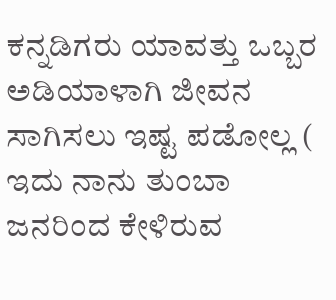ಕನ್ನಡಿಗರು ಯಾವತ್ತು ಒಬ್ಬರ ಅಡಿಯಾಳಾಗಿ ಜೀವನ ಸಾಗಿಸಲು ಇಷ್ಟ ಪಡೋಲ್ಲ ( ಇದು ನಾನು ತುಂಬಾ ಜನರಿಂದ ಕೇಳಿರುವ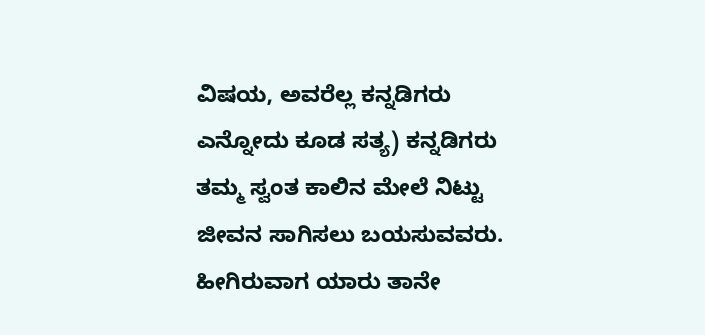ವಿಷಯ, ಅವರೆಲ್ಲ ಕನ್ನಡಿಗರು ಎನ್ನೋದು ಕೂಡ ಸತ್ಯ) ಕನ್ನಡಿಗರು ತಮ್ಮ ಸ್ವಂತ ಕಾಲಿನ ಮೇಲೆ ನಿಟ್ಟು ಜೀವನ ಸಾಗಿಸಲು ಬಯಸುವವರು. ಹೀಗಿರುವಾಗ ಯಾರು ತಾನೇ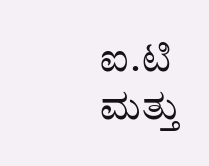ಐ.ಟಿ ಮತ್ತು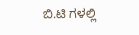ಬಿ.ಟಿ ಗಳಲ್ಲಿ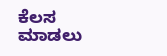ಕೆಲಸ ಮಾಡಲು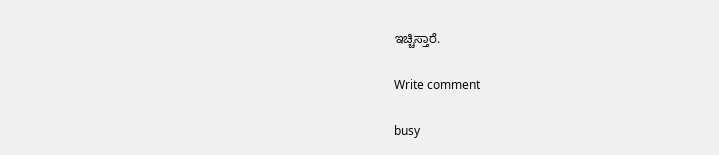ಇಚ್ಚಿಸ್ತಾರೆ.

Write comment

busy